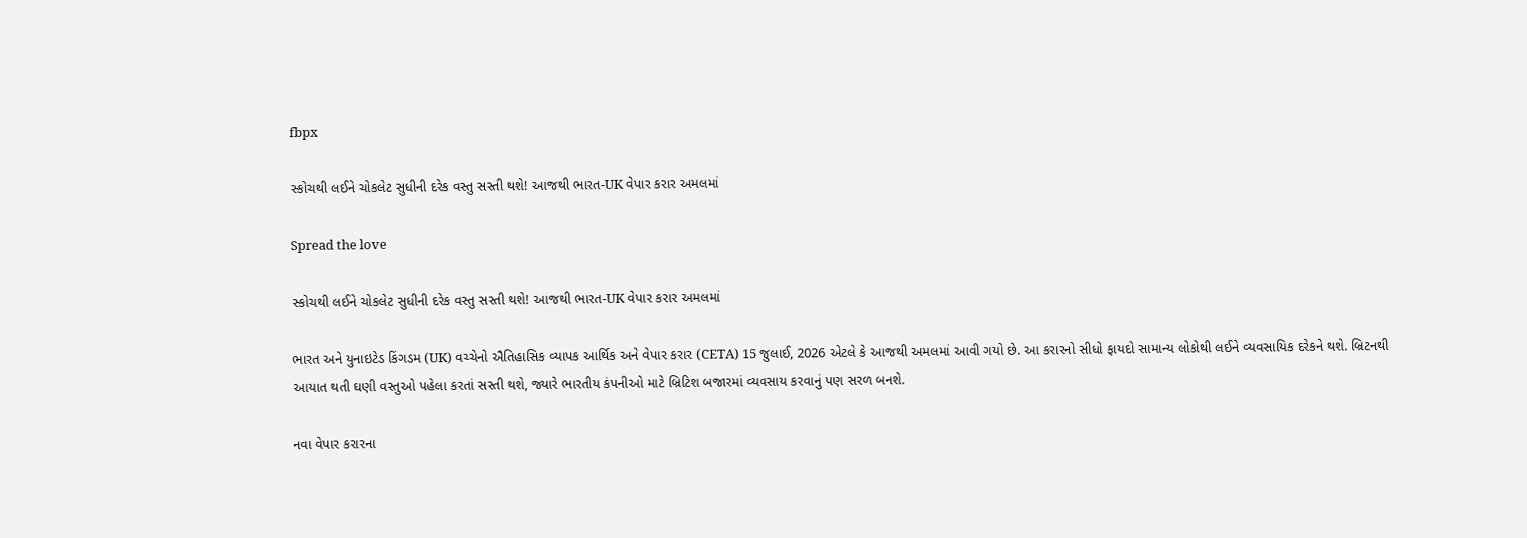fbpx

સ્કોચથી લઈને ચોકલેટ સુધીની દરેક વસ્તુ સસ્તી થશે! આજથી ભારત-UK વેપાર કરાર અમલમાં

Spread the love

સ્કોચથી લઈને ચોકલેટ સુધીની દરેક વસ્તુ સસ્તી થશે! આજથી ભારત-UK વેપાર કરાર અમલમાં

ભારત અને યુનાઇટેડ કિંગડમ (UK) વચ્ચેનો ઐતિહાસિક વ્યાપક આર્થિક અને વેપાર કરાર (CETA) 15 જુલાઈ, 2026 એટલે કે આજથી અમલમાં આવી ગયો છે. આ કરારનો સીધો ફાયદો સામાન્ય લોકોથી લઈને વ્યવસાયિક દરેકને થશે. બ્રિટનથી આયાત થતી ઘણી વસ્તુઓ પહેલા કરતાં સસ્તી થશે, જ્યારે ભારતીય કંપનીઓ માટે બ્રિટિશ બજારમાં વ્યવસાય કરવાનું પણ સરળ બનશે.

નવા વેપાર કરારના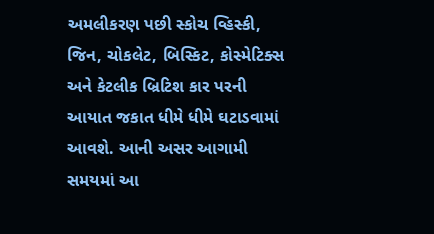અમલીકરણ પછી સ્કોચ વ્હિસ્કી, જિન, ચોકલેટ, બિસ્કિટ, કોસ્મેટિક્સ અને કેટલીક બ્રિટિશ કાર પરની આયાત જકાત ધીમે ધીમે ઘટાડવામાં આવશે. આની અસર આગામી સમયમાં આ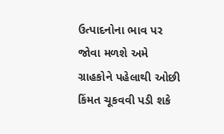ઉત્પાદનોના ભાવ પર જોવા મળશે અમે ગ્રાહકોને પહેલાથી ઓછી કિંમત ચૂકવવી પડી શકે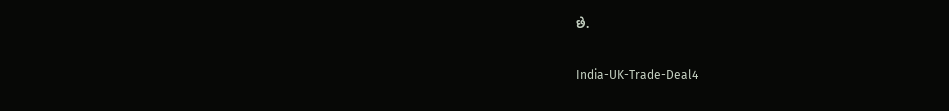છે.

India-UK-Trade-Deal4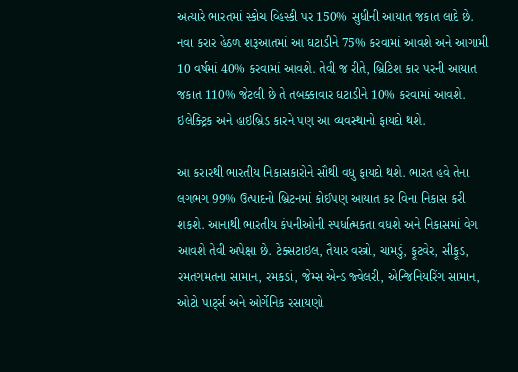અત્યારે ભારતમાં સ્કોચ વ્હિસ્કી પર 150% સુધીની આયાત જકાત લાદે છે. નવા કરાર હેઠળ શરૂઆતમાં આ ઘટાડીને 75% કરવામાં આવશે અને આગામી 10 વર્ષમાં 40% કરવામાં આવશે. તેવી જ રીતે, બ્રિટિશ કાર પરની આયાત જકાત 110% જેટલી છે તે તબક્કાવાર ઘટાડીને 10% કરવામાં આવશે. ઇલેક્ટ્રિક અને હાઇબ્રિડ કારને પણ આ વ્યવસ્થાનો ફાયદો થશે.

આ કરારથી ભારતીય નિકાસકારોને સૌથી વધુ ફાયદો થશે. ભારત હવે તેના લગભગ 99% ઉત્પાદનો બ્રિટનમાં કોઈપણ આયાત કર વિના નિકાસ કરી શકશે. આનાથી ભારતીય કંપનીઓની સ્પર્ધાત્મકતા વધશે અને નિકાસમાં વેગ આવશે તેવી અપેક્ષા છે. ટેક્સટાઇલ, તૈયાર વસ્ત્રો, ચામડું, ફૂટવેર, સીફૂડ, રમતગમતના સામાન, રમકડાં, જેમ્સ એન્ડ જ્વેલરી, એન્જિનિયરિંગ સામાન, ઓટો પાર્ટ્સ અને ઓર્ગેનિક રસાયણો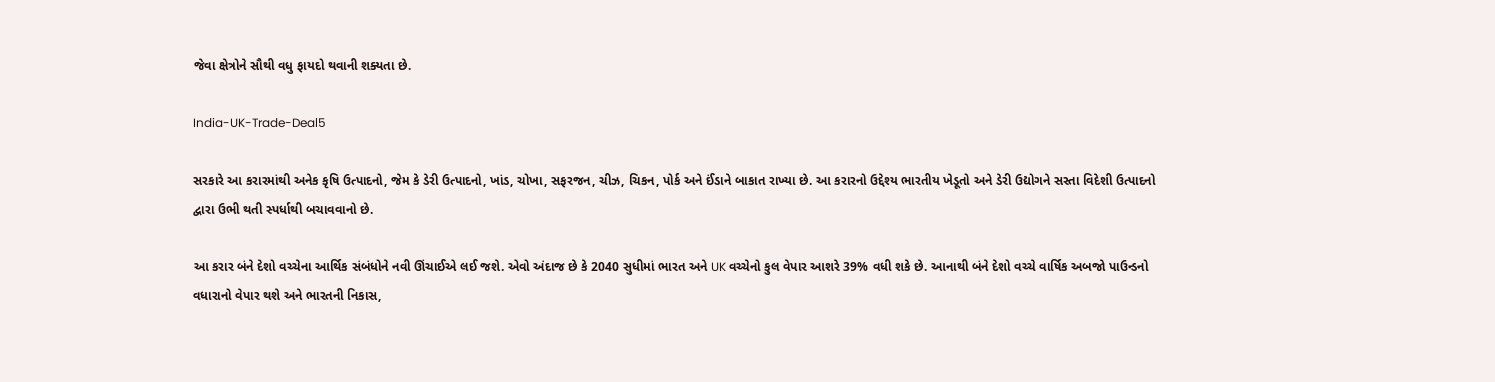જેવા ક્ષેત્રોને સૌથી વધુ ફાયદો થવાની શક્યતા છે.

India-UK-Trade-Deal5

સરકારે આ કરારમાંથી અનેક કૃષિ ઉત્પાદનો, જેમ કે ડેરી ઉત્પાદનો, ખાંડ, ચોખા, સફરજન, ચીઝ, ચિકન, પોર્ક અને ઈંડાને બાકાત રાખ્યા છે. આ કરારનો ઉદ્દેશ્ય ભારતીય ખેડૂતો અને ડેરી ઉદ્યોગને સસ્તા વિદેશી ઉત્પાદનો દ્વારા ઉભી થતી સ્પર્ધાથી બચાવવાનો છે.

આ કરાર બંને દેશો વચ્ચેના આર્થિક સંબંધોને નવી ઊંચાઈએ લઈ જશે. એવો અંદાજ છે કે 2040 સુધીમાં ભારત અને UK વચ્ચેનો કુલ વેપાર આશરે 39% વધી શકે છે. આનાથી બંને દેશો વચ્ચે વાર્ષિક અબજો પાઉન્ડનો વધારાનો વેપાર થશે અને ભારતની નિકાસ,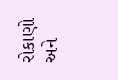રોકાણો અને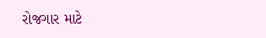રોજગાર માટે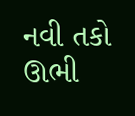નવી તકો ઊભી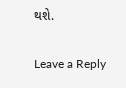થશે.

Leave a Reply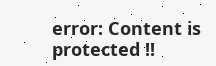error: Content is protected !!